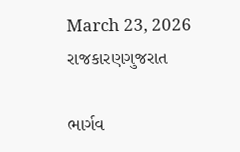March 23, 2026
રાજકારણગુજરાત

ભાર્ગવ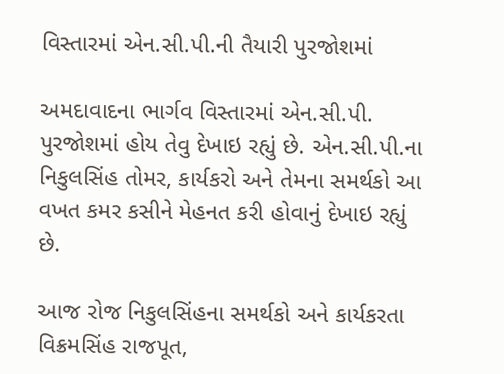વિસ્તારમાં એન.સી.પી.ની તૈયારી પુરજોશમાં

અમદાવાદના ભાર્ગવ વિસ્તારમાં એન.સી.પી. પુરજોશમાં હોય તેવુ દેખાઇ રહ્યું છે. એન.સી.પી.ના નિકુલસિંહ તોમર, કાર્યકરો અને તેમના સમર્થકો આ વખત કમર કસીને મેહનત કરી હોવાનું દેખાઇ રહ્યું છે.

આજ રોજ નિકુલસિંહના સમર્થકો અને કાર્યકરતા વિક્રમસિંહ રાજપૂત,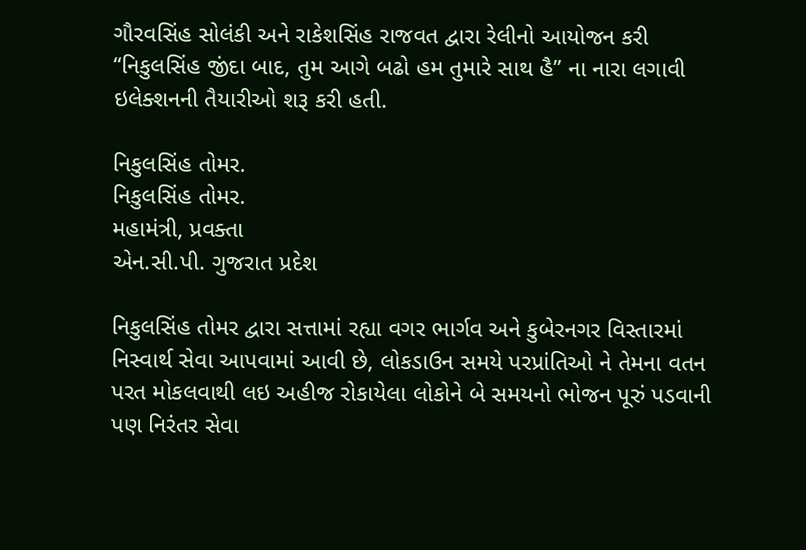ગૌરવસિંહ સોલંકી અને રાકેશસિંહ રાજવત દ્વારા રેલીનો આયોજન કરી  “નિકુલસિંહ જીંદા બાદ, તુમ આગે બઢો હમ તુમારે સાથ હૈ” ના નારા લગાવી ઇલેક્શનની તૈયારીઓ શરૂ કરી હતી.

નિકુલસિંહ તોમર.
નિકુલસિંહ તોમર.
મહામંત્રી, પ્રવક્તા
એન.સી.પી. ગુજરાત પ્રદેશ

નિકુલસિંહ તોમર દ્વારા સત્તામાં રહ્યા વગર ભાર્ગવ અને કુબેરનગર વિસ્તારમાં નિસ્વાર્થ સેવા આપવામાં આવી છે, લોકડાઉન સમયે પરપ્રાંતિઓ ને તેમના વતન પરત મોકલવાથી લઇ અહીજ રોકાયેલા લોકોને બે સમયનો ભોજન પૂરું પડવાની પણ નિરંતર સેવા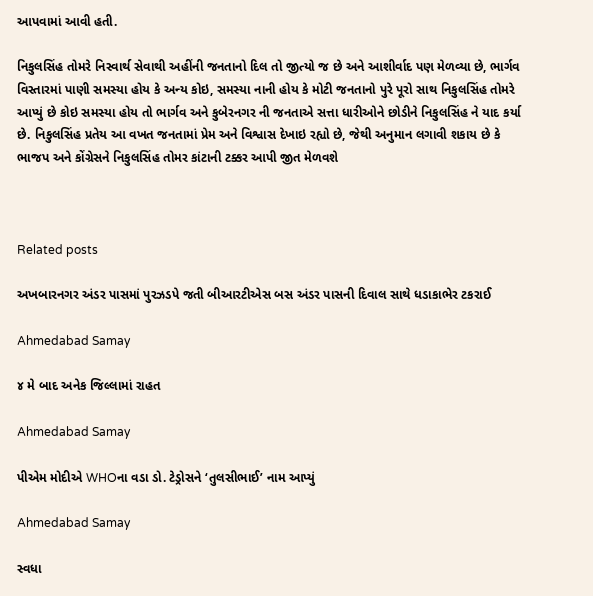આપવામાં આવી હતી.

નિકુલસિંહ તોમરે નિસ્વાર્થ સેવાથી અહીંની જનતાનો દિલ તો જીત્યો જ છે અને આશીર્વાદ પણ મેળવ્યા છે, ભાર્ગવ વિસ્તારમાં પાણી સમસ્યા હોય કે અન્ય કોઇ, સમસ્યા નાની હોય કે મોટી જનતાનો પુરે પૂરો સાથ નિકુલસિંહ તોમરે આપ્યું છે કોઇ સમસ્યા હોય તો ભાર્ગવ અને કુબેરનગર ની જનતાએ સત્તા ધારીઓને છોડીને નિકુલસિંહ ને યાદ કર્યા છે. નિકુલસિંહ પ્રતેય આ વખત જનતામાં પ્રેમ અને વિશ્વાસ દેખાઇ રહ્યો છે, જેથી અનુમાન લગાવી શકાય છે કે ભાજપ અને કોંગ્રેસને નિકુલસિંહ તોમર કાંટાની ટક્કર આપી જીત મેળવશે



Related posts

અખબારનગર અંડર પાસમાં પુરઝડપે જતી બીઆરટીએસ બસ અંડર પાસની દિવાલ સાથે ધડાકાભેર ટકરાઈ

Ahmedabad Samay

૪ મે બાદ અનેક જિલ્લામાં રાહત

Ahmedabad Samay

પીએમ મોદીએ WHOના વડા ડો. ટેડ્રોસને ‘તુલસીભાઈ’ નામ આપ્યું

Ahmedabad Samay

સ્વધા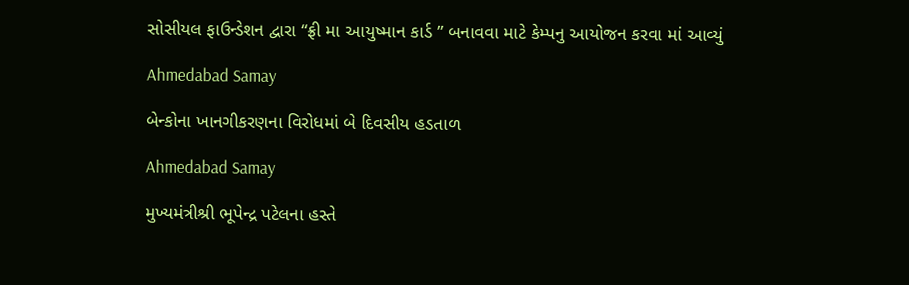સોસીયલ ફાઉન્ડેશન દ્વારા “ફ્રી મા આયુષ્માન કાર્ડ ” બનાવવા માટે કેમ્પનુ આયોજન કરવા માં આવ્યું

Ahmedabad Samay

બેન્કોના ખાનગીકરણના વિરોધમાં બે દિવસીય હડતાળ

Ahmedabad Samay

મુખ્યમંત્રીશ્રી ભૂપેન્દ્ર પટેલના હસ્તે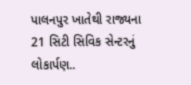પાલનપુર ખાતેથી રાજ્યના 21 સિટી સિવિક સેન્ટરનું લોકાર્પણ..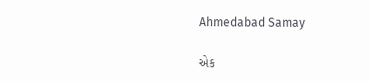Ahmedabad Samay

એક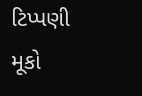ટિપ્પણી મૂકો